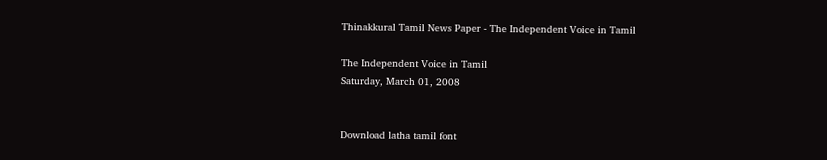Thinakkural Tamil News Paper - The Independent Voice in Tamil

The Independent Voice in Tamil
Saturday, March 01, 2008


Download latha tamil font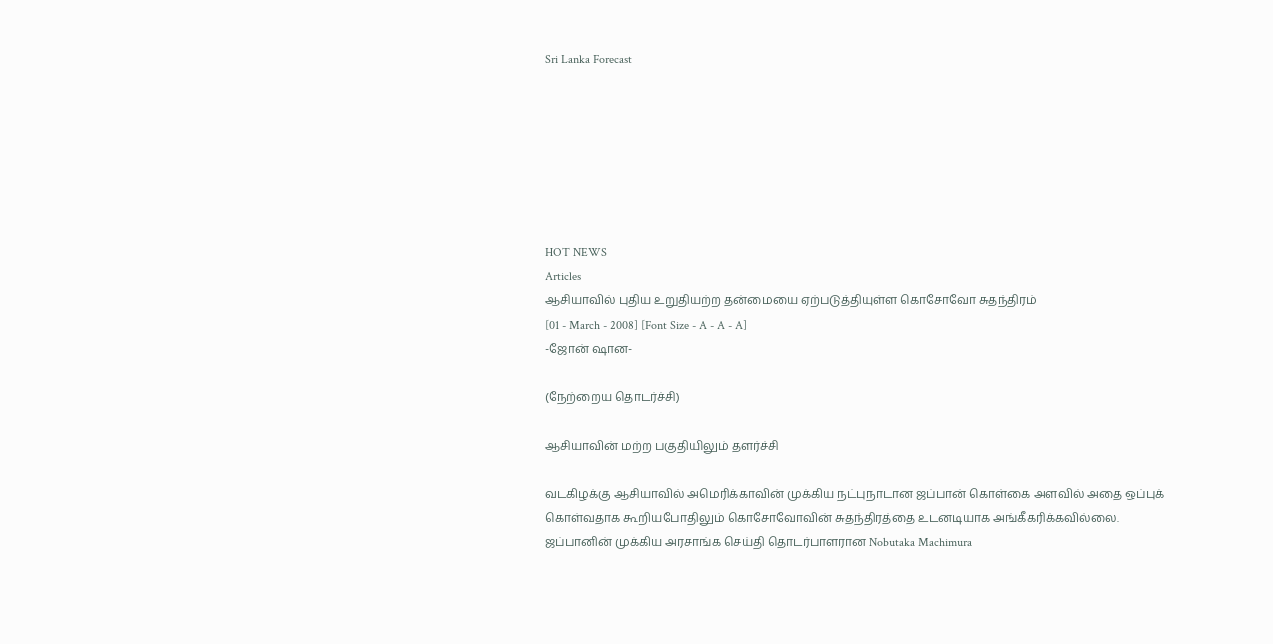Sri Lanka Forecast







HOT NEWS
Articles
ஆசியாவில் புதிய உறுதியற்ற தன்மையை ஏற்படுத்தியுள்ள கொசோவோ சுதந்திரம்
[01 - March - 2008] [Font Size - A - A - A]
-ஜோன் ஷான-

(நேற்றைய தொடர்ச்சி)

ஆசியாவின் மற்ற பகுதியிலும் தளர்ச்சி

வடகிழக்கு ஆசியாவில் அமெரிக்காவின் முக்கிய நட்புநாடான ஜப்பான் கொள்கை அளவில் அதை ஒப்புக் கொள்வதாக கூறியபோதிலும் கொசோவோவின் சுதந்திரத்தை உடனடியாக அங்கீகரிக்கவில்லை. ஜப்பானின் முக்கிய அரசாங்க செய்தி தொடர்பாளரான Nobutaka Machimura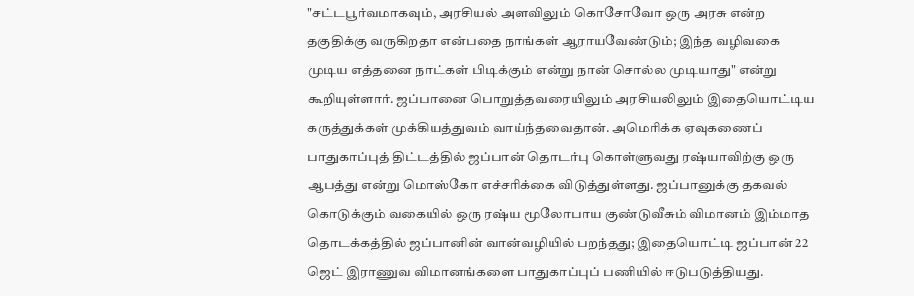"சட்டபூர்வமாகவும், அரசியல் அளவிலும் கொசோவோ ஒரு அரசு என்ற தகுதிக்கு வருகிறதா என்பதை நாங்கள் ஆராயவேண்டும்; இந்த வழிவகை முடிய எத்தனை நாட்கள் பிடிக்கும் என்று நான் சொல்ல முடியாது" என்று கூறியுள்ளார். ஜப்பானை பொறுத்தவரையிலும் அரசியலிலும் இதையொட்டிய கருத்துக்கள் முக்கியத்துவம் வாய்ந்தவைதான். அமெரிக்க ஏவுகணைப் பாதுகாப்புத் திட்டத்தில் ஜப்பான் தொடர்பு கொள்ளுவது ரஷ்யாவிற்கு ஒரு ஆபத்து என்று மொஸ்கோ எச்சரிக்கை விடுத்துள்ளது. ஜப்பானுக்கு தகவல் கொடுக்கும் வகையில் ஒரு ரஷ்ய மூலோபாய குண்டுவீசும் விமானம் இம்மாத தொடக்கத்தில் ஜப்பானின் வான்வழியில் பறந்தது; இதையொட்டி ஜப்பான் 22 ஜெட் இராணுவ விமானங்களை பாதுகாப்புப் பணியில் ஈடுபடுத்தியது.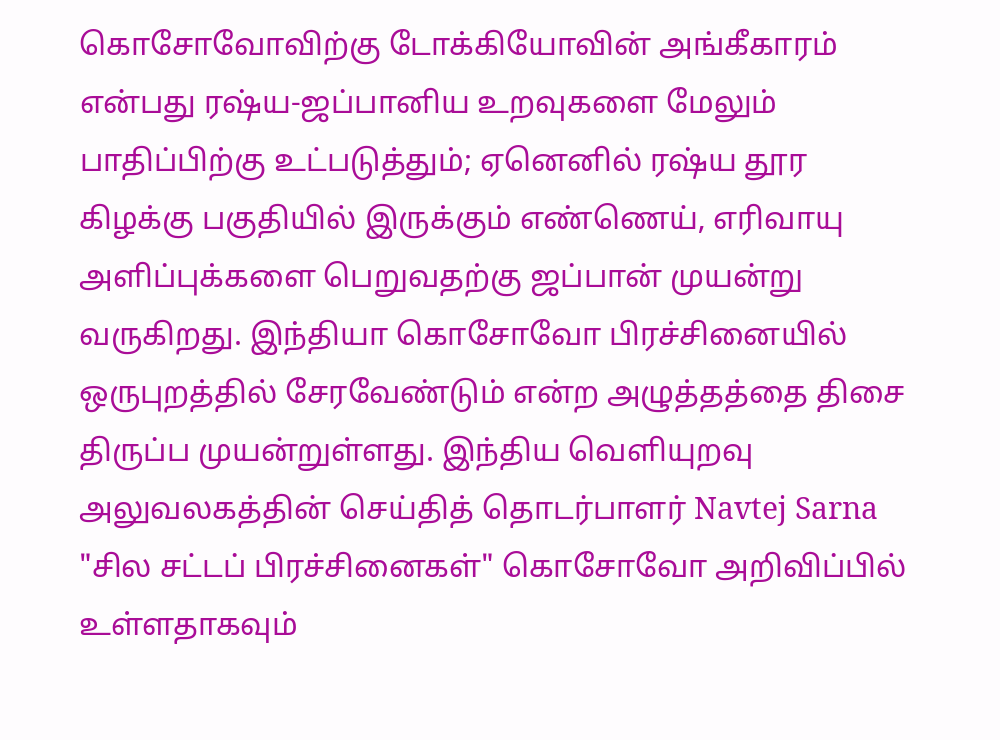கொசோவோவிற்கு டோக்கியோவின் அங்கீகாரம் என்பது ரஷ்ய-ஜப்பானிய உறவுகளை மேலும் பாதிப்பிற்கு உட்படுத்தும்; ஏனெனில் ரஷ்ய தூர கிழக்கு பகுதியில் இருக்கும் எண்ணெய், எரிவாயு அளிப்புக்களை பெறுவதற்கு ஜப்பான் முயன்று வருகிறது. இந்தியா கொசோவோ பிரச்சினையில் ஒருபுறத்தில் சேரவேண்டும் என்ற அழுத்தத்தை திசை திருப்ப முயன்றுள்ளது. இந்திய வெளியுறவு அலுவலகத்தின் செய்தித் தொடர்பாளர் Navtej Sarna "சில சட்டப் பிரச்சினைகள்" கொசோவோ அறிவிப்பில் உள்ளதாகவும்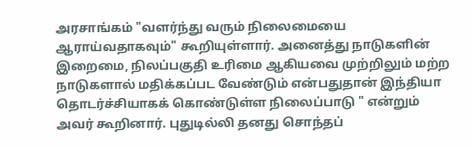அரசாங்கம் "வளர்ந்து வரும் நிலைமையை ஆராய்வதாகவும்" கூறியுள்ளார். அனைத்து நாடுகளின் இறைமை, நிலப்பகுதி உரிமை ஆகியவை முற்றிலும் மற்ற நாடுகளால் மதிக்கப்பட வேண்டும் என்பதுதான் இந்தியா தொடர்ச்சியாகக் கொண்டுள்ள நிலைப்பாடு " என்றும் அவர் கூறினார். புதுடில்லி தனது சொந்தப்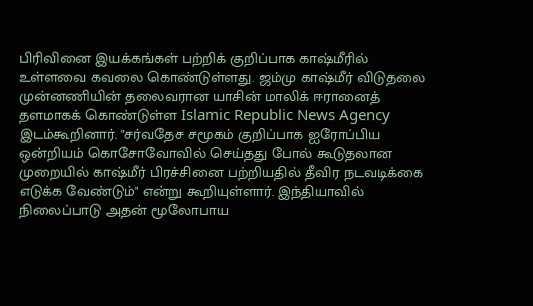பிரிவினை இயக்கங்கள் பற்றிக் குறிப்பாக காஷ்மீரில் உள்ளவை கவலை கொண்டுள்ளது. ஜம்மு காஷ்மீர் விடுதலை முன்னணியின் தலைவரான யாசின் மாலிக் ஈரானைத் தளமாகக் கொண்டுள்ள Islamic Republic News Agency இடம்கூறினார். "சர்வதேச சமூகம் குறிப்பாக ஐரோப்பிய ஒன்றியம் கொசோவோவில் செய்தது போல் கூடுதலான முறையில் காஷ்மீர் பிரச்சினை பற்றியதில் தீவிர நடவடிக்கை எடுக்க வேண்டும்" என்று கூறியுள்ளார். இந்தியாவில் நிலைப்பாடு அதன் மூலோபாய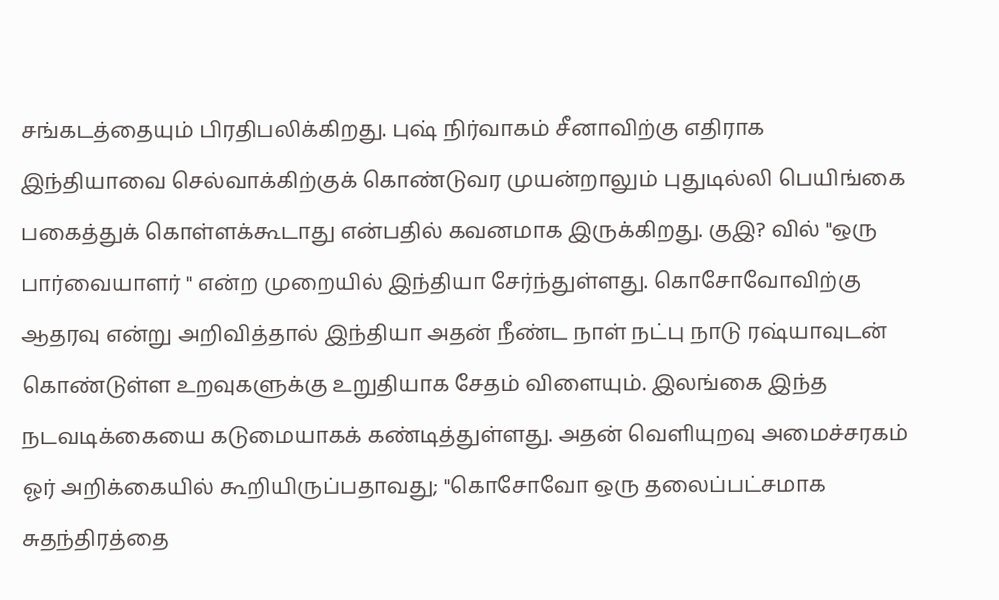சங்கடத்தையும் பிரதிபலிக்கிறது. புஷ் நிர்வாகம் சீனாவிற்கு எதிராக இந்தியாவை செல்வாக்கிற்குக் கொண்டுவர முயன்றாலும் புதுடில்லி பெயிங்கை பகைத்துக் கொள்ளக்கூடாது என்பதில் கவனமாக இருக்கிறது. குஇ? வில் "ஒரு பார்வையாளர் " என்ற முறையில் இந்தியா சேர்ந்துள்ளது. கொசோவோவிற்கு ஆதரவு என்று அறிவித்தால் இந்தியா அதன் நீண்ட நாள் நட்பு நாடு ரஷ்யாவுடன் கொண்டுள்ள உறவுகளுக்கு உறுதியாக சேதம் விளையும். இலங்கை இந்த நடவடிக்கையை கடுமையாகக் கண்டித்துள்ளது. அதன் வெளியுறவு அமைச்சரகம் ஓர் அறிக்கையில் கூறியிருப்பதாவது; "கொசோவோ ஒரு தலைப்பட்சமாக சுதந்திரத்தை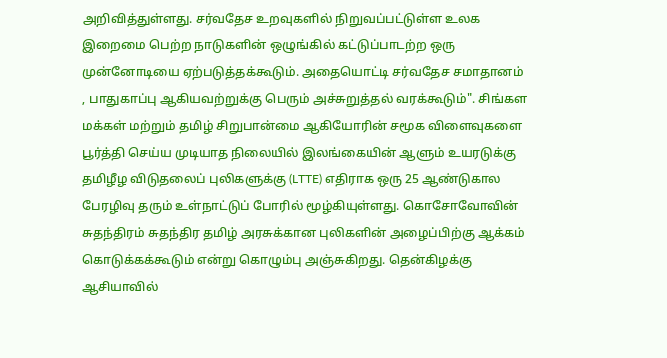அறிவித்துள்ளது. சர்வதேச உறவுகளில் நிறுவப்பட்டுள்ள உலக இறைமை பெற்ற நாடுகளின் ஒழுங்கில் கட்டுப்பாடற்ற ஒரு முன்னோடியை ஏற்படுத்தக்கூடும். அதையொட்டி சர்வதேச சமாதானம் , பாதுகாப்பு ஆகியவற்றுக்கு பெரும் அச்சுறுத்தல் வரக்கூடும்". சிங்கள மக்கள் மற்றும் தமிழ் சிறுபான்மை ஆகியோரின் சமூக விளைவுகளை பூர்த்தி செய்ய முடியாத நிலையில் இலங்கையின் ஆளும் உயரடுக்கு தமிழீழ விடுதலைப் புலிகளுக்கு (LTTE) எதிராக ஒரு 25 ஆண்டுகால பேரழிவு தரும் உள்நாட்டுப் போரில் மூழ்கியுள்ளது. கொசோவோவின் சுதந்திரம் சுதந்திர தமிழ் அரசுக்கான புலிகளின் அழைப்பிற்கு ஆக்கம் கொடுக்கக்கூடும் என்று கொழும்பு அஞ்சுகிறது. தென்கிழக்கு ஆசியாவில்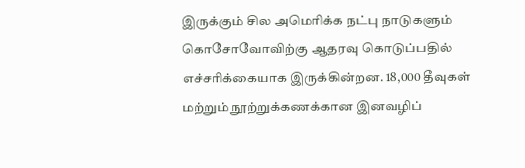இருக்கும் சில அமெரிக்க நட்பு நாடுகளும் கொசோவோவிற்கு ஆதரவு கொடுப்பதில் எச்சரிக்கையாக இருக்கின்றன. 18,000 தீவுகள் மற்றும் நூற்றுக்கணக்கான இனவழிப்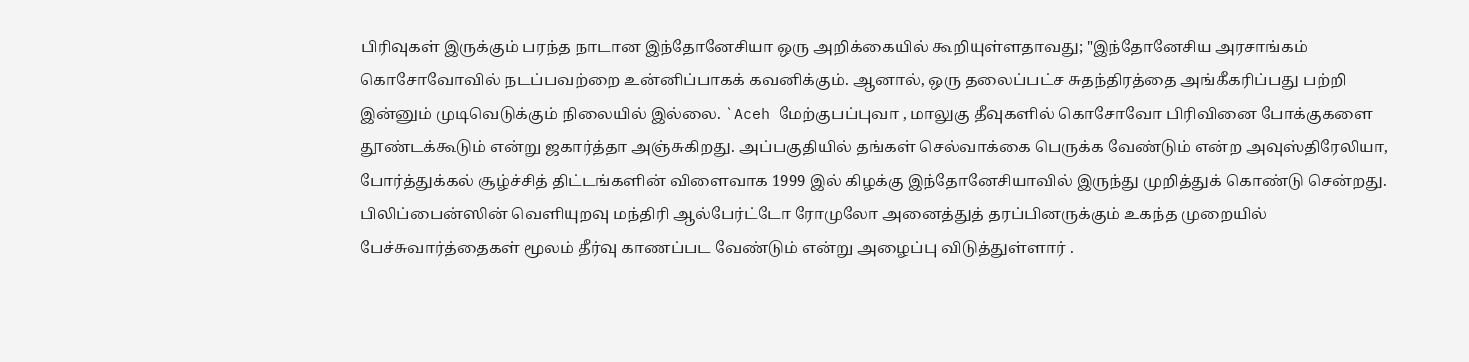பிரிவுகள் இருக்கும் பரந்த நாடான இந்தோனேசியா ஒரு அறிக்கையில் கூறியுள்ளதாவது; "இந்தோனேசிய அரசாங்கம் கொசோவோவில் நடப்பவற்றை உன்னிப்பாகக் கவனிக்கும். ஆனால், ஒரு தலைப்பட்ச சுதந்திரத்தை அங்கீகரிப்பது பற்றி இன்னும் முடிவெடுக்கும் நிலையில் இல்லை. `Aceh மேற்குபப்புவா , மாலுகு தீவுகளில் கொசோவோ பிரிவினை போக்குகளை தூண்டக்கூடும் என்று ஜகார்த்தா அஞ்சுகிறது. அப்பகுதியில் தங்கள் செல்வாக்கை பெருக்க வேண்டும் என்ற அவுஸ்திரேலியா, போர்த்துக்கல் சூழ்ச்சித் திட்டங்களின் விளைவாக 1999 இல் கிழக்கு இந்தோனேசியாவில் இருந்து முறித்துக் கொண்டு சென்றது. பிலிப்பைன்ஸின் வெளியுறவு மந்திரி ஆல்பேர்ட்டோ ரோமுலோ அனைத்துத் தரப்பினருக்கும் உகந்த முறையில் பேச்சுவார்த்தைகள் மூலம் தீர்வு காணப்பட வேண்டும் என்று அழைப்பு விடுத்துள்ளார் .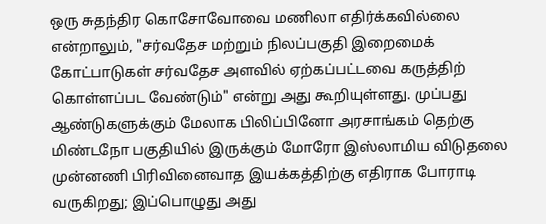ஒரு சுதந்திர கொசோவோவை மணிலா எதிர்க்கவில்லை என்றாலும், "சர்வதேச மற்றும் நிலப்பகுதி இறைமைக் கோட்பாடுகள் சர்வதேச அளவில் ஏற்கப்பட்டவை கருத்திற் கொள்ளப்பட வேண்டும்" என்று அது கூறியுள்ளது. முப்பது ஆண்டுகளுக்கும் மேலாக பிலிப்பினோ அரசாங்கம் தெற்கு மிண்டநோ பகுதியில் இருக்கும் மோரோ இஸ்லாமிய விடுதலை முன்னணி பிரிவினைவாத இயக்கத்திற்கு எதிராக போராடி வருகிறது; இப்பொழுது அது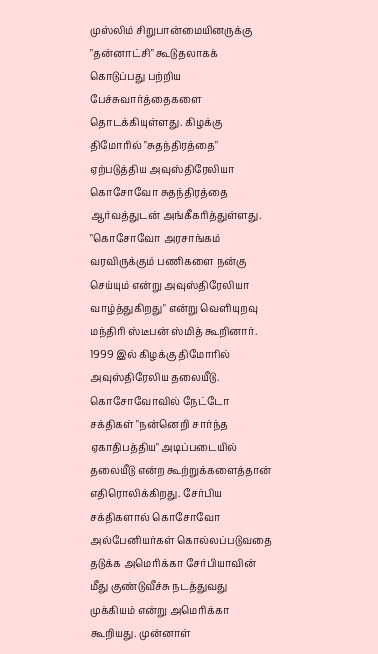முஸ்லிம் சிறுபான்மையினருக்கு "தன்னாட்சி" கூடுதலாகக் கொடுப்பது பற்றிய பேச்சுவார்த்தைகளை தொடக்கியுள்ளது. கிழக்கு திமோரில் "சுதந்திரத்தை" ஏற்படுத்திய அவுஸ்திரேலியா கொசோவோ சுதந்திரத்தை ஆர்வத்துடன் அங்கீகரித்துள்ளது. "கொசோவோ அரசாங்கம் வரவிருக்கும் பணிகளை நன்கு செய்யும் என்று அவுஸ்திரேலியா வாழ்த்துகிறது" என்று வெளியுறவு மந்திரி ஸ்டீபன் ஸ்மித் கூறினார். 1999 இல் கிழக்கு திமோரில் அவுஸ்திரேலிய தலையீடு. கொசோவோவில் நேட்டோ சக்திகள் "நன்னெறி சார்ந்த ஏகாதிபத்திய" அடிப்படையில் தலையீடு என்ற கூற்றுக்களைத்தான் எதிரொலிக்கிறது. சேர்பிய சக்திகளால் கொசோவோ அல்பேனியர்கள் கொல்லப்படுவதை தடுக்க அமெரிக்கா சேர்பியாவின் மீது குண்டுவீச்சு நடத்துவது முக்கியம் என்று அமெரிக்கா கூறியது. முன்னாள்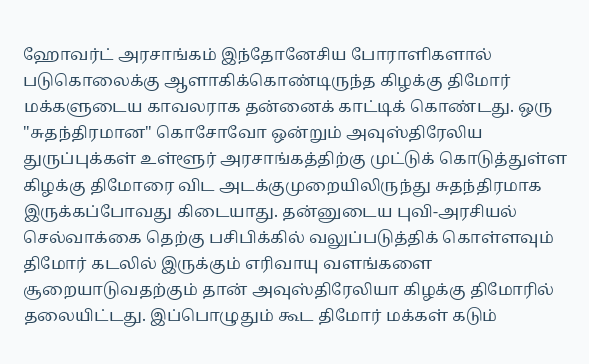ஹோவர்ட் அரசாங்கம் இந்தோனேசிய போராளிகளால் படுகொலைக்கு ஆளாகிக்கொண்டிருந்த கிழக்கு திமோர் மக்களுடைய காவலராக தன்னைக் காட்டிக் கொண்டது. ஒரு "சுதந்திரமான" கொசோவோ ஒன்றும் அவுஸ்திரேலிய துருப்புக்கள் உள்ளூர் அரசாங்கத்திற்கு முட்டுக் கொடுத்துள்ள கிழக்கு திமோரை விட அடக்குமுறையிலிருந்து சுதந்திரமாக இருக்கப்போவது கிடையாது. தன்னுடைய புவி-அரசியல் செல்வாக்கை தெற்கு பசிபிக்கில் வலுப்படுத்திக் கொள்ளவும் திமோர் கடலில் இருக்கும் எரிவாயு வளங்களை சூறையாடுவதற்கும் தான் அவுஸ்திரேலியா கிழக்கு திமோரில் தலையிட்டது. இப்பொழுதும் கூட திமோர் மக்கள் கடும்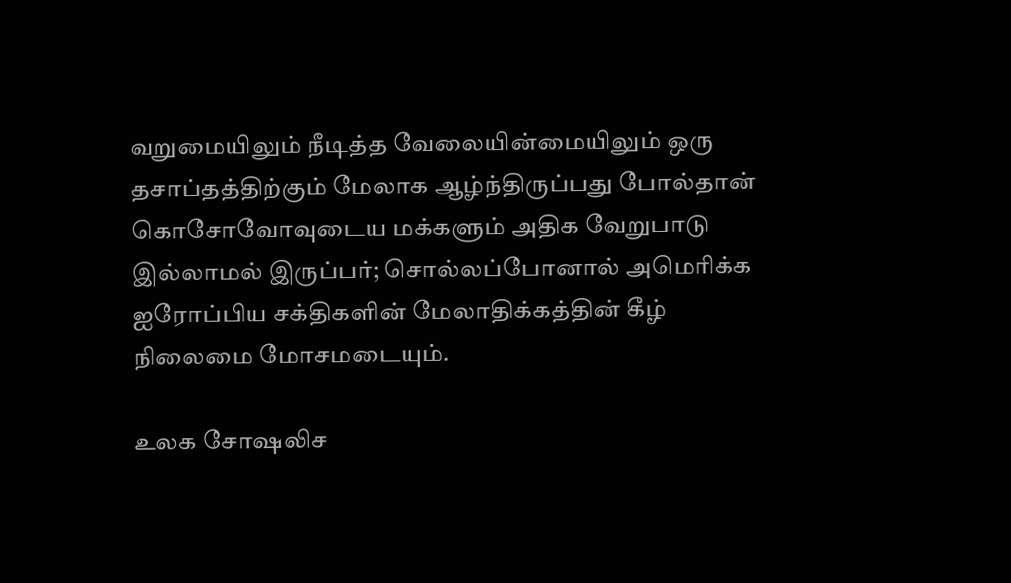வறுமையிலும் நீடித்த வேலையின்மையிலும் ஒரு தசாப்தத்திற்கும் மேலாக ஆழ்ந்திருப்பது போல்தான் கொசோவோவுடைய மக்களும் அதிக வேறுபாடு இல்லாமல் இருப்பர்; சொல்லப்போனால் அமெரிக்க ஐரோப்பிய சக்திகளின் மேலாதிக்கத்தின் கீழ் நிலைமை மோசமடையும்.

உலக சோஷலிச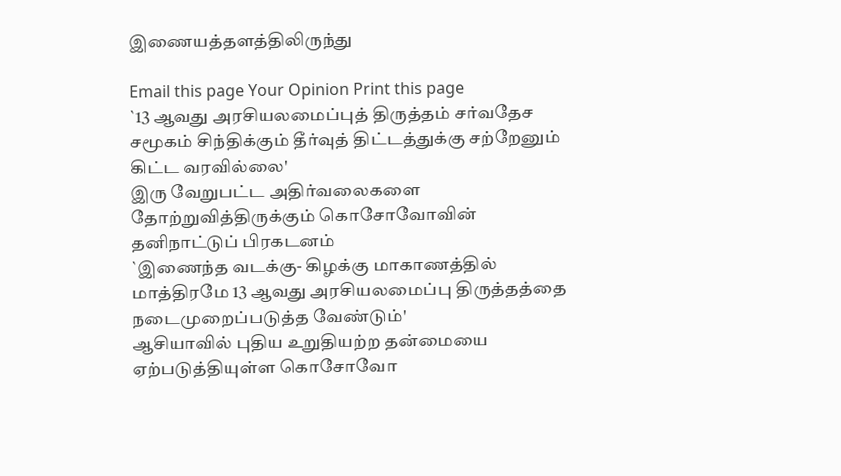இணையத்தளத்திலிருந்து

Email this page Your Opinion Print this page
`13 ஆவது அரசியலமைப்புத் திருத்தம் சர்வதேச சமூகம் சிந்திக்கும் தீர்வுத் திட்டத்துக்கு சற்றேனும் கிட்ட வரவில்லை'
இரு வேறுபட்ட அதிர்வலைகளை தோற்றுவித்திருக்கும் கொசோவோவின் தனிநாட்டுப் பிரகடனம்
`இணைந்த வடக்கு- கிழக்கு மாகாணத்தில் மாத்திரமே 13 ஆவது அரசியலமைப்பு திருத்தத்தை நடைமுறைப்படுத்த வேண்டும்'
ஆசியாவில் புதிய உறுதியற்ற தன்மையை ஏற்படுத்தியுள்ள கொசோவோ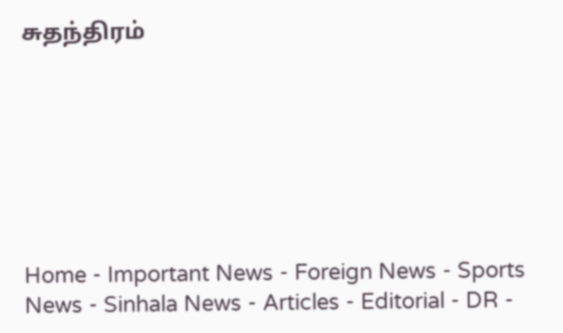சுதந்திரம்







Home - Important News - Foreign News - Sports News - Sinhala News - Articles - Editorial - DR -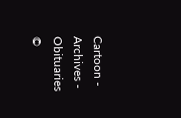Cartoon - Archives - Obituaries
©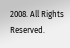2008. All Rights Reserved.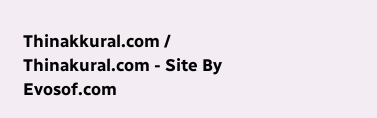Thinakkural.com / Thinakural.com - Site By Evosof.com